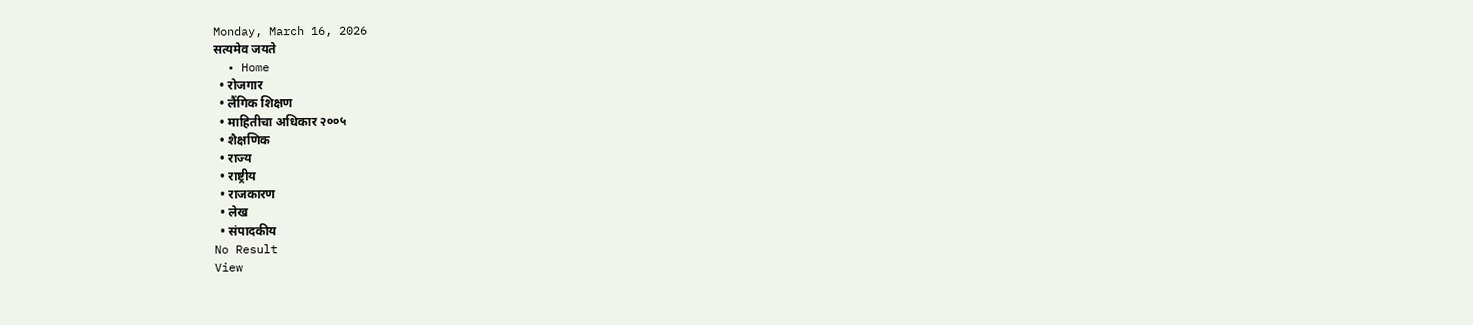Monday, March 16, 2026
सत्यमेव जयते
  • Home
  • रोजगार
  • लैंगिक शिक्षण
  • माहितीचा अधिकार २००५
  • शैक्षणिक
  • राज्य
  • राष्ट्रीय
  • राजकारण
  • लेख
  • संपादकीय
No Result
View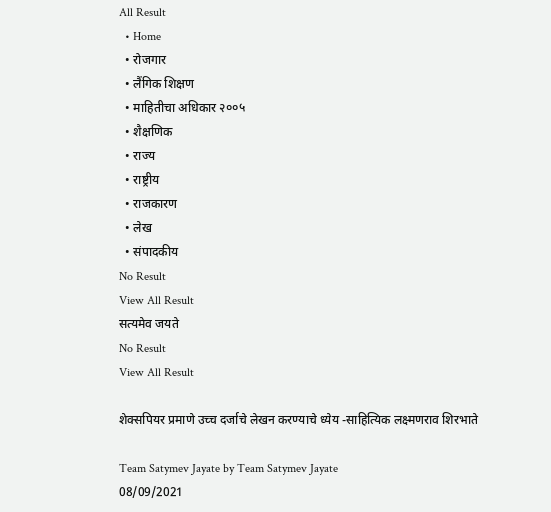All Result
  • Home
  • रोजगार
  • लैंगिक शिक्षण
  • माहितीचा अधिकार २००५
  • शैक्षणिक
  • राज्य
  • राष्ट्रीय
  • राजकारण
  • लेख
  • संपादकीय
No Result
View All Result
सत्यमेव जयते
No Result
View All Result

शेक्सपियर प्रमाणे उच्च दर्जाचे लेखन करण्याचे ध्येय -साहित्यिक लक्ष्मणराव शिरभाते

Team Satymev Jayate by Team Satymev Jayate
08/09/2021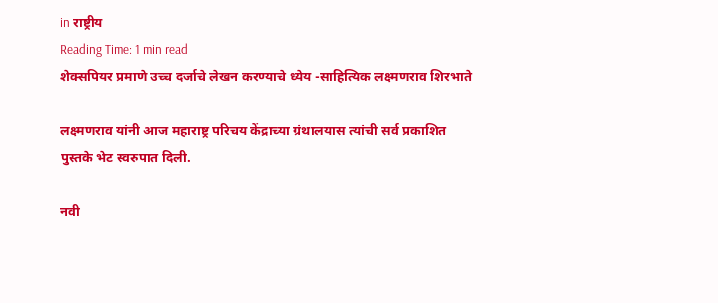in राष्ट्रीय
Reading Time: 1 min read
शेक्सपियर प्रमाणे उच्च दर्जाचे लेखन करण्याचे ध्येय -साहित्यिक लक्ष्मणराव शिरभाते

लक्ष्मणराव यांनी आज महाराष्ट्र परिचय केंद्राच्या ग्रंथालयास त्यांची सर्व प्रकाशित पुस्तके भेट स्वरुपात दिली.

नवी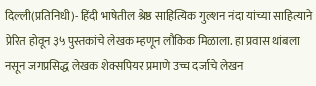दिल्ली(प्रतिनिधी)- हिंदी भाषेतील श्रेष्ठ साहित्यिक गुल्‍शन नंदा यांच्या साहित्याने प्रेरित होवून ३५ पुस्तकांचे लेखक म्हणून लौकिक मिळाला. हा प्रवास थांबला नसून जगप्रसिद्ध लेखक शेक्सपियर प्रमाणे उच्च दर्जाचे लेखन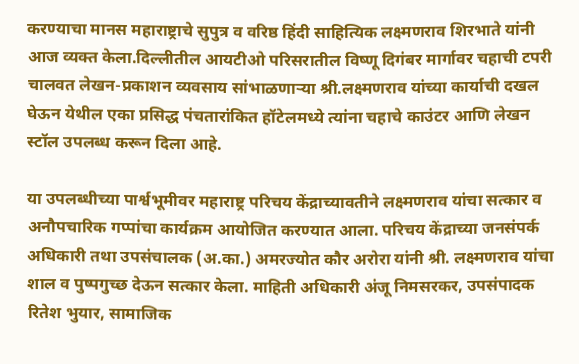करण्याचा मानस महाराष्ट्राचे सुपुत्र व वरिष्ठ हिंदी साहि‍त्यिक लक्ष्मणराव शिरभाते यांनी आज व्यक्त केला.दिल्लीतील आयटीओ परिसरातील विष्णू दिगंबर मार्गावर चहाची टपरी चालवत लेखन-प्रकाशन व्यवसाय सांभाळणाऱ्या श्री.लक्ष्मणराव यांच्या कार्याची दखल घेऊन येथील एका प्रसिद्ध पंचतारांकित हॉटेलमध्ये त्यांना चहाचे काउंटर आणि लेखन स्टॉल उपलब्ध करून दिला आहे.

या उपलब्धीच्या पार्श्वभूमीवर महाराष्ट्र परिचय केंद्राच्यावतीने लक्ष्मणराव यांचा सत्कार व अनौपचारिक गप्पांचा कार्यक्रम आयोजित करण्यात आला. परिचय केंद्राच्या जनसंपर्क अधिकारी तथा उपसंचालक (अ.का.) अमरज्योत कौर अरोरा यांनी श्री. लक्ष्मणराव यांचा शाल व पुष्पगुच्छ देऊन सत्कार केला. माहिती अधिकारी अंजू निमसरकर, उपसंपादक रितेश भुयार, सामाजिक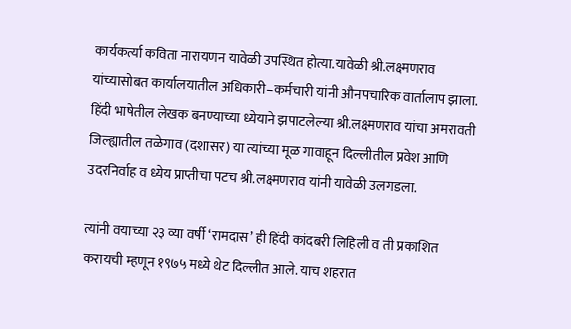कार्यकर्त्या कविता नारायणन यावेळी उपस्थित होत्या.यावेळी श्री.लक्ष्मणराव यांच्यासोबत कार्यालयातील अधिकारी–कर्मचारी यांनी औनपचारिक वार्तालाप झाला. हिंदी भाषेतील लेखक बनण्याच्या ध्येयाने झपाटलेल्या श्री.लक्ष्मणराव यांचा अमरावती जिल्ह्यातील तळेगाव (दशासर) या त्यांच्या मूळ गावाहून दिल्लीतील प्रवेश आणि उदरनिर्वाह व ध्येय प्राप्तीचा पटच श्री.लक्ष्मणराव यांनी यावेळी उलगडला.

त्यांनी वयाच्या २३ व्या वर्षी ‘रामदास’ ही हिंदी कांदबरी लिहिली व ती प्रकाशित करायची म्हणून १९७५ मध्ये थेट दिल्लीत आले. याच शहरात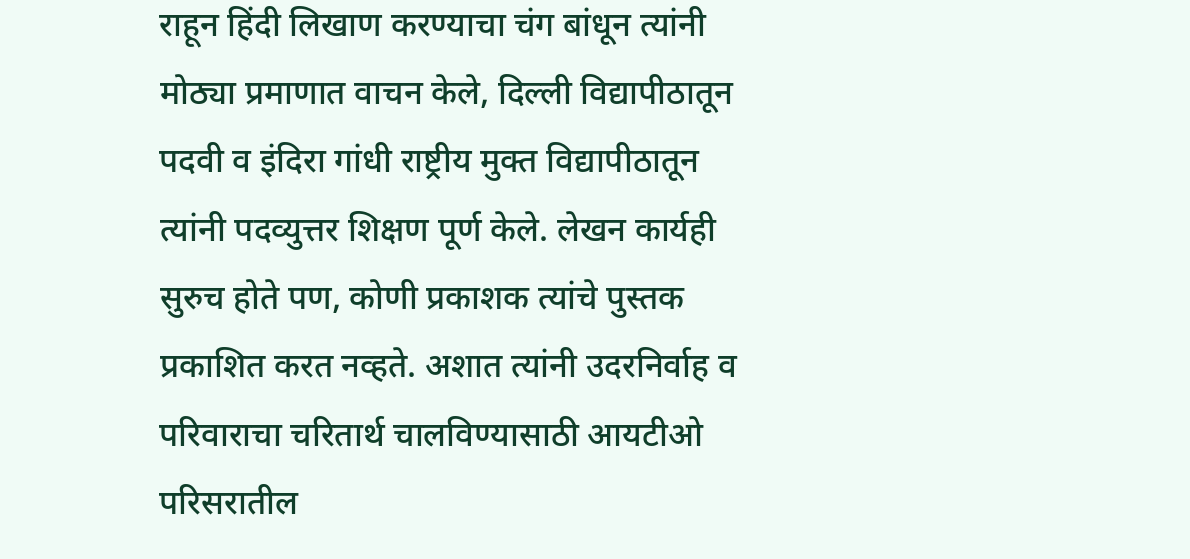राहून हिंदी लिखाण करण्याचा चंग बांधून त्यांनी मोठ्या प्रमाणात वाचन केले, दिल्ली विद्यापीठातून पदवी व इंदिरा गांधी राष्ट्रीय मुक्त विद्यापीठातून त्यांनी पदव्युत्तर शिक्षण पूर्ण केले. लेखन कार्यही सुरुच होते पण, कोणी प्रकाशक त्यांचे पुस्तक प्रकाशित करत नव्हते. अशात त्यांनी उदरनिर्वाह व परिवाराचा चरितार्थ चालविण्यासाठी आयटीओ परिसरातील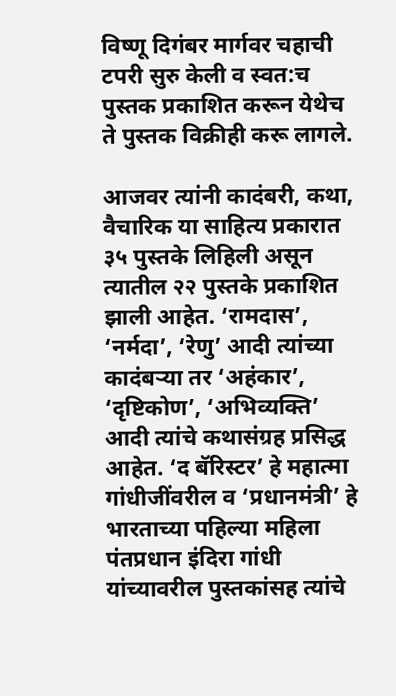विष्णू दिगंबर मार्गवर चहाची टपरी सुरु केली व स्वत:च पुस्तक प्रकाशित करून येथेच ते पुस्तक विक्रीही करू लागले.

आजवर त्यांनी कादंबरी, कथा, वैचारिक या साहित्य प्रकारात ३५ पुस्तके लिहिली असून त्यातील २२ पुस्तके प्रकाशित झाली आहेत. ‘रामदास’, ‘नर्मदा’, ‘रेणु’ आदी त्यांच्या कादंबऱ्या तर ‘अहंकार’, ‘दृष्टिकोण’, ‘अभिव्यक्ति’ आदी त्यांचे कथासंग्रह प्रसिद्ध आहेत. ‘द बॅरिस्टर’ हे महात्मा गांधीजींवरील व ‘प्रधानमंत्री’ हे भारताच्या पहिल्या महिला पंतप्रधान इंदिरा गांधी यांच्यावरील पुस्तकांसह त्यांचे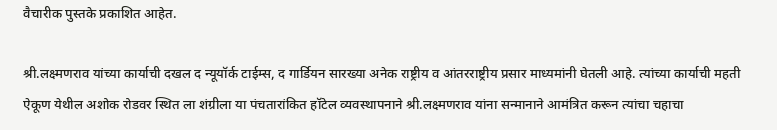वैचारीक पुस्तके प्रकाशित आहेत.

श्री.लक्ष्मणराव यांच्या कार्याची दखल द न्यूयॉर्क टाईम्स, द गार्डियन सारख्या अनेक राष्ट्रीय व आंतरराष्ट्रीय प्रसार माध्यमांनी घेतली आहे. त्यांच्या कार्याची महती ऐकूण येथील अशोक रोडवर स्थित ला शंग्रीला या पंचतारांकित हॉटेल व्यवस्थापनाने श्री.लक्ष्मणराव यांना सन्मानाने आमंत्रित करून त्यांचा चहाचा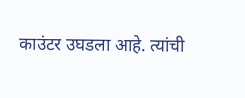काउंटर उघडला आहे. त्यांची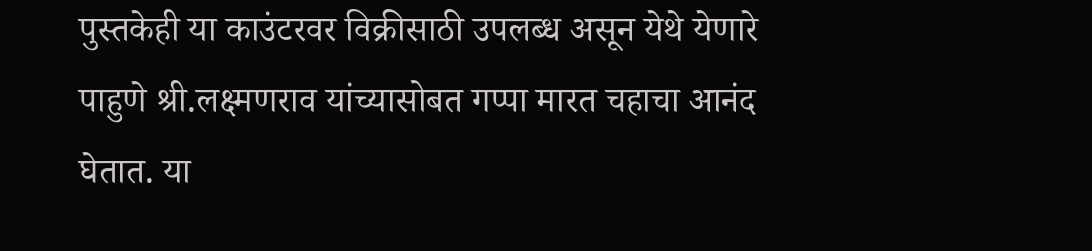पुस्तकेही या काउंटरवर ‍विक्रीसाठी उपलब्ध असून येथे येणारे पाहुणे श्री.लक्ष्मणराव यांच्यासोबत गप्पा मारत चहाचा आनंद घेतात. या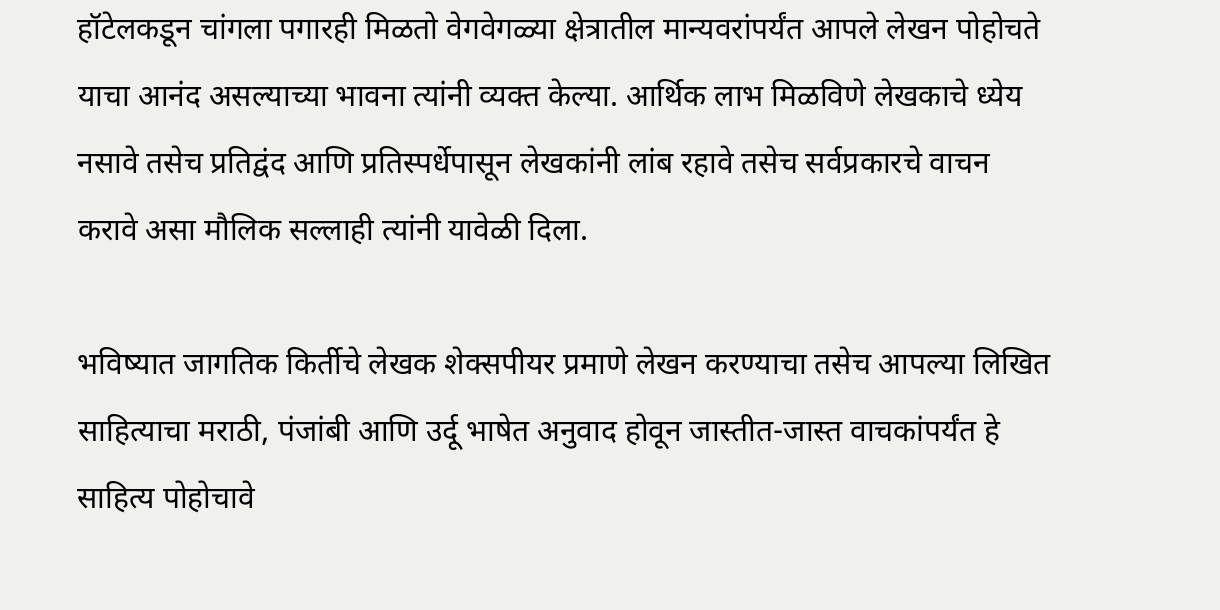हॉटेलकडून चांगला पगारही मिळतो वेगवेगळ्या क्षेत्रातील मान्यवरांपर्यंत आपले लेखन पोहोचते याचा आनंद असल्याच्या भावना त्यांनी व्यक्त केल्या. आर्थिक लाभ मिळविणे लेखकाचे ध्येय नसावे तसेच प्रतिद्वंद आणि प्रतिस्पर्धेपासून लेखकांनी लांब रहावे तसेच सर्वप्रकारचे वाचन करावे असा मौलिक सल्लाही त्यांनी यावेळी दिला.

भविष्यात जागतिक किर्तीचे लेखक शेक्सपीयर प्रमाणे लेखन करण्याचा तसेच आपल्या लिखित साहित्याचा मराठी, पंजांबी आणि उर्दू भाषेत अनुवाद होवून जास्तीत-जास्त वाचकांपर्यंत हे साहित्य पोहोचावे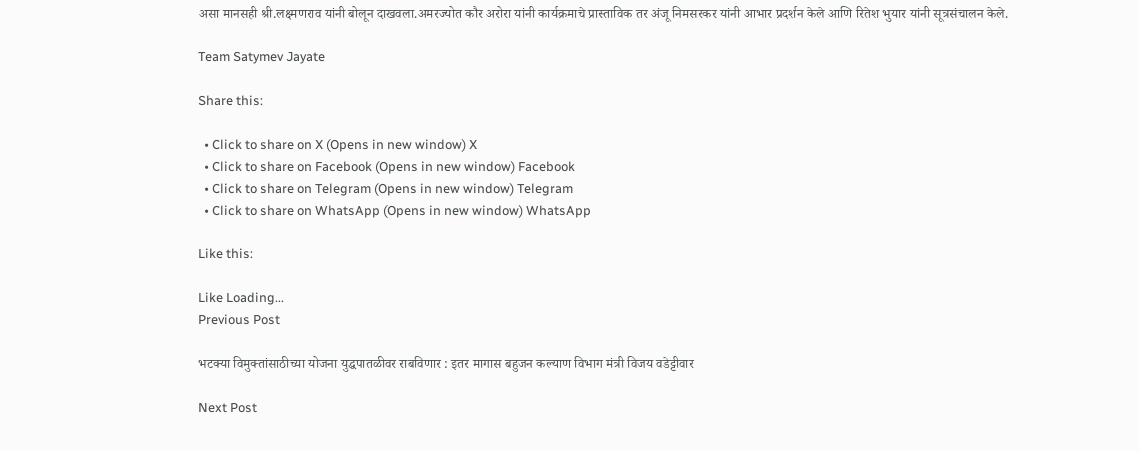असा मानसही श्री.लक्ष्मणराव यांनी बोलून दाखवला.अमरज्योत कौर अरोरा यांनी कार्यक्रमाचे प्रास्ताविक तर अंजू निमसरकर यांनी आभार प्रदर्शन केले आणि रितेश भुयार यांनी सूत्रसंचालन केले.

Team Satymev Jayate

Share this:

  • Click to share on X (Opens in new window) X
  • Click to share on Facebook (Opens in new window) Facebook
  • Click to share on Telegram (Opens in new window) Telegram
  • Click to share on WhatsApp (Opens in new window) WhatsApp

Like this:

Like Loading...
Previous Post

भटक्या विमुक्तांसाठीच्या योजना युद्धपातळीवर राबविणार : इतर मागास बहुजन कल्याण विभाग मंत्री विजय वडेट्टीवार

Next Post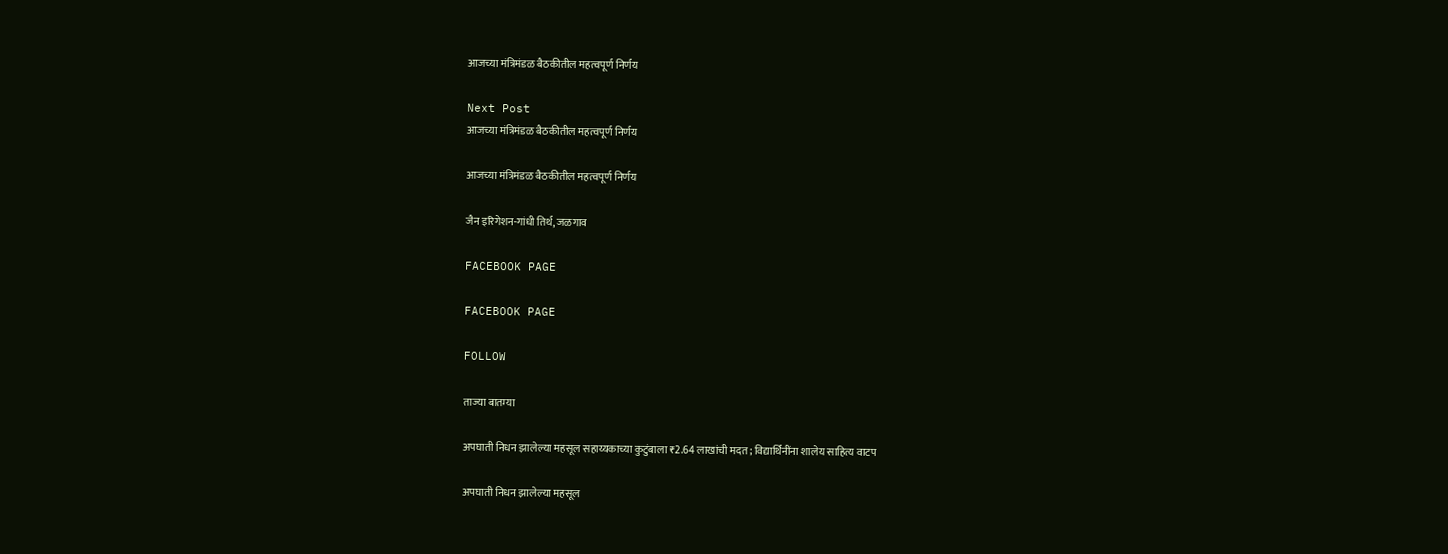आजच्या मंत्रिमंडळ बैठकीतील महत्वपूर्ण निर्णय

Next Post
आजच्या मंत्रिमंडळ बैठकीतील महत्वपूर्ण निर्णय

आजच्या मंत्रिमंडळ बैठकीतील महत्वपूर्ण निर्णय

जैन इरिगेशन-गांधी तिर्थ, जळगाव

FACEBOOK PAGE

FACEBOOK PAGE

FOLLOW

ताज्या बातम्या

अपघाती निधन झालेल्या महसूल सहाय्यकाच्या कुटुंबाला ₹2.64 लाखांची मदत; विद्यार्थिनींना शालेय साहित्य वाटप

अपघाती निधन झालेल्या महसूल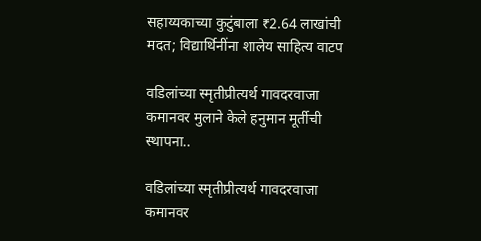सहाय्यकाच्या कुटुंबाला ₹2.64 लाखांची मदत; विद्यार्थिनींना शालेय साहित्य वाटप

वडिलांच्या स्मृतीप्रीत्यर्थ गावदरवाजा कमानवर मुलाने केले हनुमान मूर्तीची स्थापना..

वडिलांच्या स्मृतीप्रीत्यर्थ गावदरवाजा कमानवर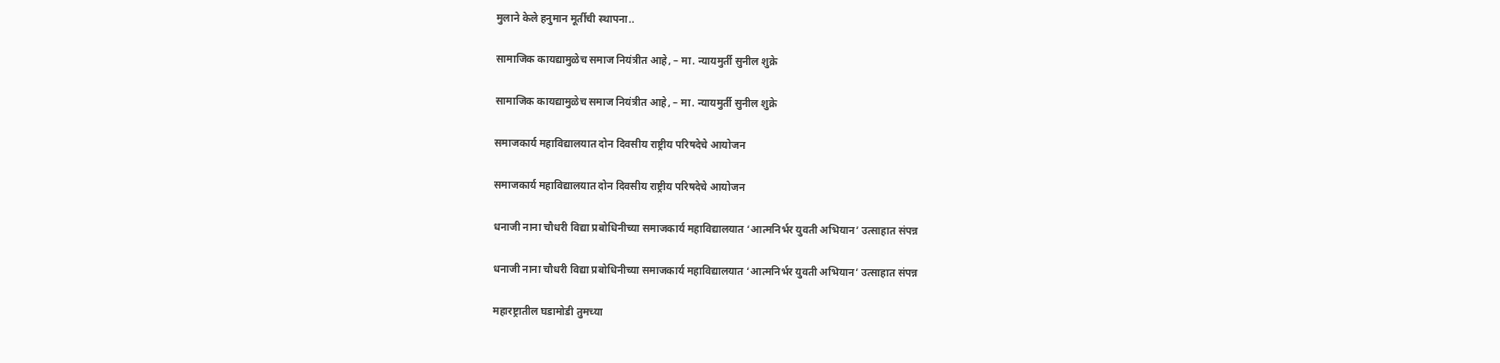मुलाने केले हनुमान मूर्तीची स्थापना..

सामाजिक कायद्यामुळेच समाज नियंत्रीत आहे, – मा. न्यायमुर्ती सुनील शुक्रे

सामाजिक कायद्यामुळेच समाज नियंत्रीत आहे, – मा. न्यायमुर्ती सुनील शुक्रे

समाजकार्य महाविद्यालयात दोन दिवसीय राष्ट्रीय परिषदेचे आयोजन

समाजकार्य महाविद्यालयात दोन दिवसीय राष्ट्रीय परिषदेचे आयोजन

धनाजी नाना चौधरी विद्या प्रबोधिनीच्या समाजकार्य महाविद्यालयात ‘आत्मनिर्भर युवती अभियान’ उत्साहात संपन्न

धनाजी नाना चौधरी विद्या प्रबोधिनीच्या समाजकार्य महाविद्यालयात ‘आत्मनिर्भर युवती अभियान’ उत्साहात संपन्न

महारष्ट्रातील घडामोडी तुमच्या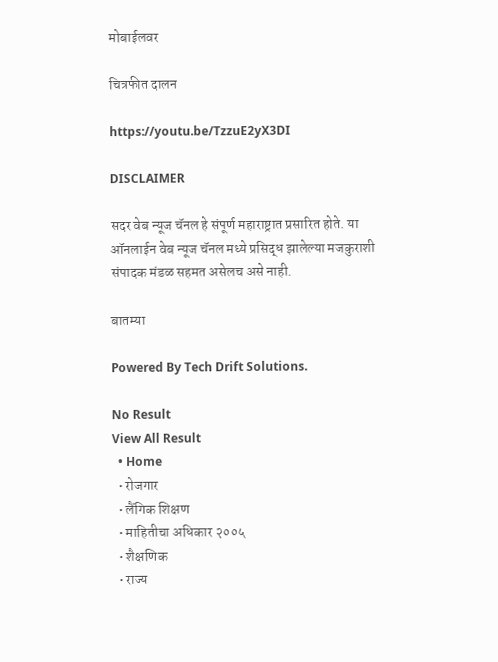मोबाईलवर

चित्रफीत दालन

https://youtu.be/TzzuE2yX3DI

DISCLAIMER

सदर वेब न्यूज चॅनल हे संपूर्ण महाराष्ट्रात प्रसारित होते. या ऑनलाईन वेब न्यूज चॅनल मध्ये प्रसिद्ध झालेल्या मजकुराशी संपादक मंडळ सहमत असेलच असे नाही.

बातम्या

Powered By Tech Drift Solutions.

No Result
View All Result
  • Home
  • रोजगार
  • लैंगिक शिक्षण
  • माहितीचा अधिकार २००५
  • शैक्षणिक
  • राज्य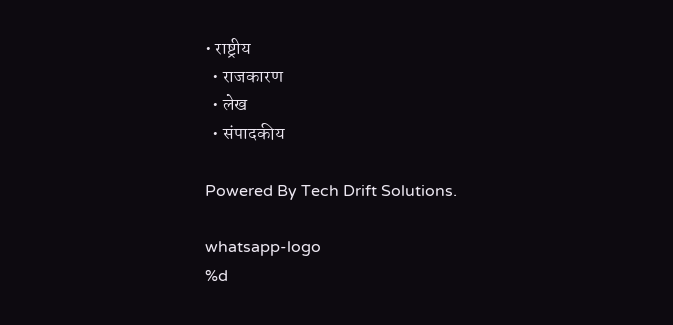• राष्ट्रीय
  • राजकारण
  • लेख
  • संपादकीय

Powered By Tech Drift Solutions.

whatsapp-logo
%d